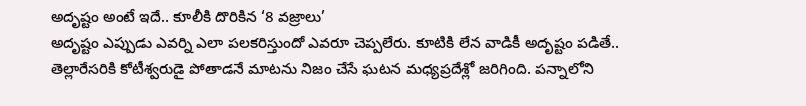అదృష్టం అంటే ఇదే.. కూలీకి దొరికిన ‘8 వజ్రాలు’
అదృష్టం ఎప్పుడు ఎవర్ని ఎలా పలకరిస్తుందో ఎవరూ చెప్పలేరు. కూటికి లేన వాడికీ అదృష్టం పడితే.. తెల్లారేసరికి కోటీశ్వరుడై పోతాడనే మాటను నిజం చేసే ఘటన మధ్యప్రదేశ్లో జరిగింది. పన్నాలోని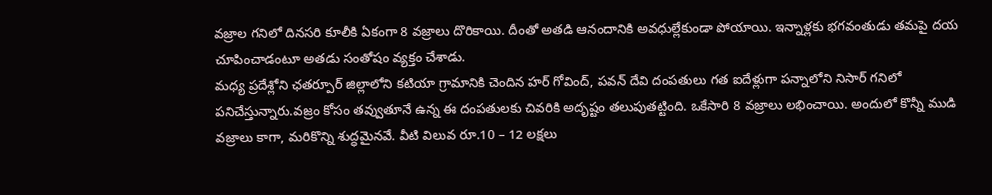వజ్రాల గనిలో దినసరి కూలీకి ఏకంగా 8 వజ్రాలు దొరికాయి. దీంతో అతడి ఆనందానికి అవధుల్లేకుండా పోయాయి. ఇన్నాళ్లకు భగవంతుడు తమపై దయ చూపించాడంటూ అతడు సంతోషం వ్యక్తం చేశాడు.
మధ్య ప్రదేశ్లోని ఛతర్పూర్ జిల్లాలోని కటియా గ్రామానికి చెందిన హర్ గోవింద్, పవన్ దేవి దంపతులు గత ఐదేళ్లుగా పన్నాలోని నిసార్ గనిలో పనిచేస్తున్నారు.వజ్రం కోసం తవ్వుతూనే ఉన్న ఈ దంపతులకు చివరికి అదృష్టం తలుపుతట్టింది. ఒకేసారి 8 వజ్రాలు లభించాయి. అందులో కొన్నీ ముడి వజ్రాలు కాగా, మరికొన్ని శుద్ధమైనవే. వీటి విలువ రూ.10 – 12 లక్షలు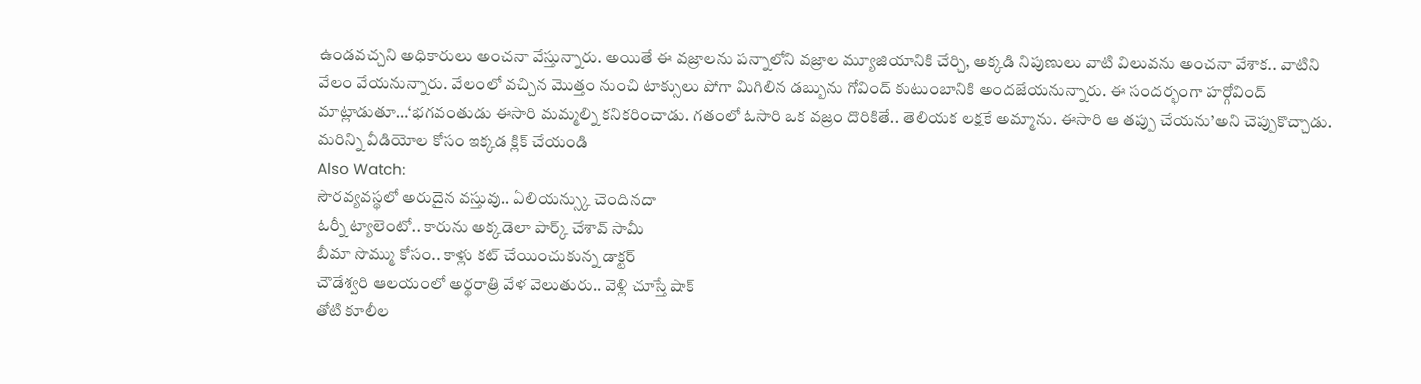ఉండవచ్చని అధికారులు అంచనా వేస్తున్నారు. అయితే ఈ వజ్రాలను పన్నాలోని వజ్రాల మ్యూజియానికి చేర్చి, అక్కడి నిపుణులు వాటి విలువను అంచనా వేశాక.. వాటిని వేలం వేయనున్నారు. వేలంలో వచ్చిన మొత్తం నుంచి టాక్సులు పోగా మిగిలిన డబ్బును గోవింద్ కుటుంబానికి అందజేయనున్నారు. ఈ సందర్భంగా హర్గోవింద్ మాట్లాడుతూ…‘భగవంతుడు ఈసారి మమ్మల్ని కనికరించాడు. గతంలో ఓసారి ఒక వజ్రం దొరికితే.. తెలియక లక్షకే అమ్మాను. ఈసారి ఆ తప్పు చేయను’అని చెప్పుకొచ్చాడు.
మరిన్ని వీడియోల కోసం ఇక్కడ క్లిక్ చేయండి
Also Watch:
సౌరవ్యవస్థలో అరుదైన వస్తువు.. ఏలియన్స్కు చెందినదా
ఓర్నీ ట్యాలెంటో.. కారును అక్కడెలా పార్క్ చేశావ్ సామీ
బీమా సొమ్ము కోసం.. కాళ్లు కట్ చేయించుకున్న డాక్టర్
చౌడేశ్వరి ఆలయంలో అర్థరాత్రి వేళ వెలుతురు.. వెళ్లి చూస్తే షాక్
తోటి కూలీల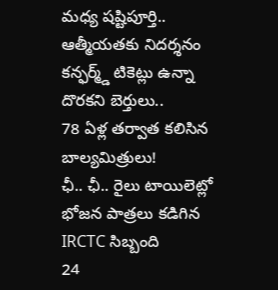మధ్య షష్టిపూర్తి.. ఆత్మీయతకు నిదర్శనం
కన్ఫర్మ్డ్ టికెట్లు ఉన్నా దొరకని బెర్తులు..
78 ఏళ్ల తర్వాత కలిసిన బాల్యమిత్రులు!
ఛీ.. ఛీ.. రైలు టాయిలెట్లో భోజన పాత్రలు కడిగిన IRCTC సిబ్బంది
24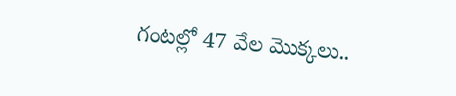గంటల్లో 47 వేల మొక్కలు..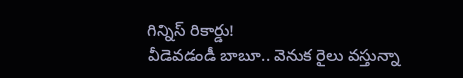గిన్నిస్ రికార్డు!
వీడెవడండీ బాబూ.. వెనుక రైలు వస్తున్నా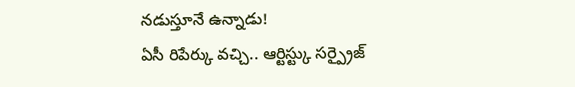నడుస్తూనే ఉన్నాడు!
ఏసీ రిపేర్కు వచ్చి.. ఆర్టిస్ట్కు సర్ప్రైజ్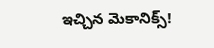ఇచ్చిన మెకానిక్స్!